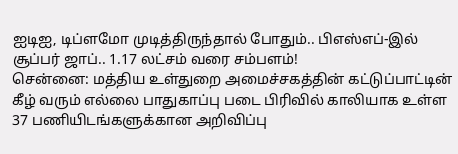ஐடிஐ, டிப்ளமோ முடித்திருந்தால் போதும்.. பிஎஸ்எப்-இல் சூப்பர் ஜாப்.. 1.17 லட்சம் வரை சம்பளம்!
சென்னை: மத்திய உள்துறை அமைச்சகத்தின் கட்டுப்பாட்டின் கீழ் வரும் எல்லை பாதுகாப்பு படை பிரிவில் காலியாக உள்ள 37 பணியிடங்களுக்கான அறிவிப்பு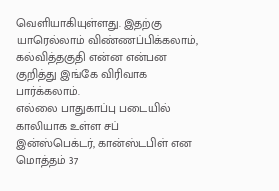வெளியாகியுள்ளது. இதற்கு யாரெல்லாம் விண்ணப்பிக்கலாம், கல்வித்தகுதி என்ன என்பன குறித்து இங்கே விரிவாக பார்க்கலாம்.
எல்லை பாதுகாப்பு படையில் காலியாக உள்ள சப் இன்ஸ்பெக்டர், கான்ஸ்டபிள் என மொத்தம் 37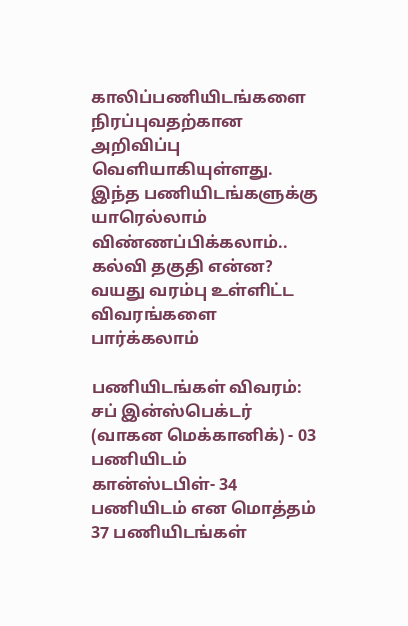காலிப்பணியிடங்களை நிரப்புவதற்கான அறிவிப்பு வெளியாகியுள்ளது. இந்த பணியிடங்களுக்கு யாரெல்லாம் விண்ணப்பிக்கலாம்.. கல்வி தகுதி என்ன? வயது வரம்பு உள்ளிட்ட விவரங்களை பார்க்கலாம்

பணியிடங்கள் விவரம்: சப் இன்ஸ்பெக்டர் (வாகன மெக்கானிக்) - 03 பணியிடம்
கான்ஸ்டபிள்- 34 பணியிடம் என மொத்தம் 37 பணியிடங்கள்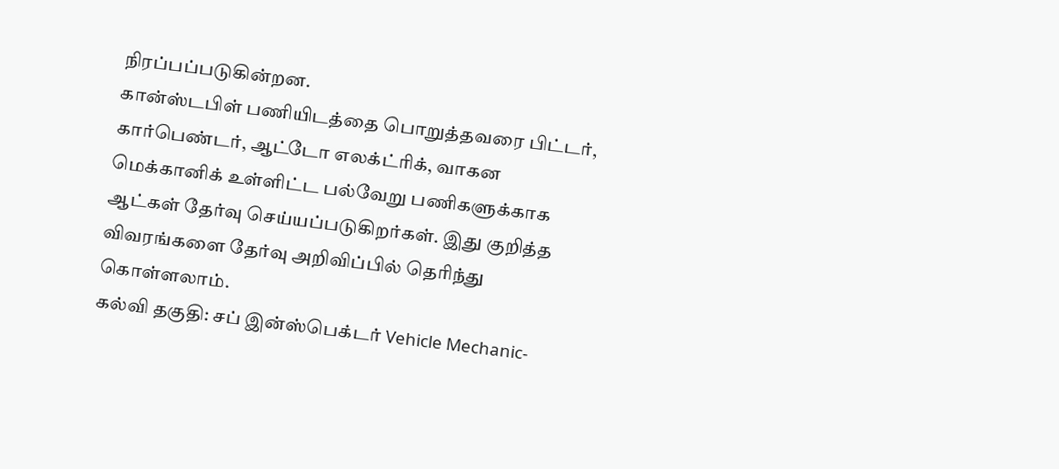நிரப்பப்படுகின்றன.
கான்ஸ்டபிள் பணியிடத்தை பொறுத்தவரை பிட்டர், கார்பெண்டர், ஆட்டோ எலக்ட்ரிக், வாகன மெக்கானிக் உள்ளிட்ட பல்வேறு பணிகளுக்காக ஆட்கள் தேர்வு செய்யப்படுகிறர்கள். இது குறித்த விவரங்களை தேர்வு அறிவிப்பில் தெரிந்து கொள்ளலாம்.
கல்வி தகுதி: சப் இன்ஸ்பெக்டர் Vehicle Mechanic-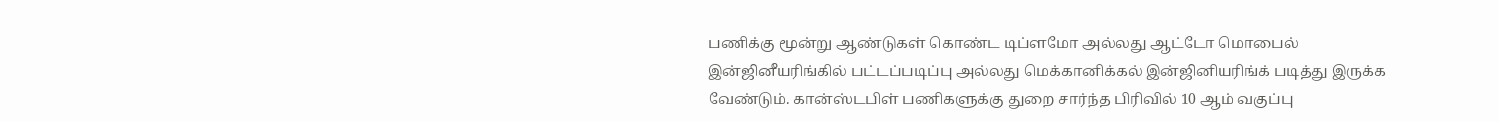பணிக்கு மூன்று ஆண்டுகள் கொண்ட டிப்ளமோ அல்லது ஆட்டோ மொபைல் இன்ஜினீயரிங்கில் பட்டப்படிப்பு அல்லது மெக்கானிக்கல் இன்ஜினியரிங்க் படித்து இருக்க வேண்டும். கான்ஸ்டபிள் பணிகளுக்கு துறை சார்ந்த பிரிவில் 10 ஆம் வகுப்பு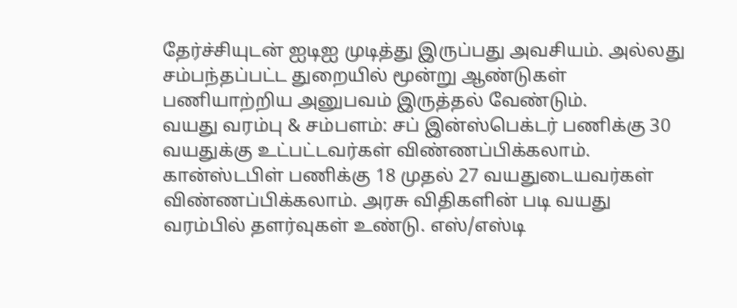தேர்ச்சியுடன் ஐடிஐ முடித்து இருப்பது அவசியம். அல்லது சம்பந்தப்பட்ட துறையில் மூன்று ஆண்டுகள் பணியாற்றிய அனுபவம் இருத்தல் வேண்டும்.
வயது வரம்பு & சம்பளம்: சப் இன்ஸ்பெக்டர் பணிக்கு 30 வயதுக்கு உட்பட்டவர்கள் விண்ணப்பிக்கலாம். கான்ஸ்டபிள் பணிக்கு 18 முதல் 27 வயதுடையவர்கள் விண்ணப்பிக்கலாம். அரசு விதிகளின் படி வயது வரம்பில் தளர்வுகள் உண்டு. எஸ்/எஸ்டி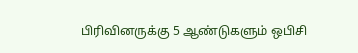பிரிவினருக்கு 5 ஆண்டுகளும் ஒபிசி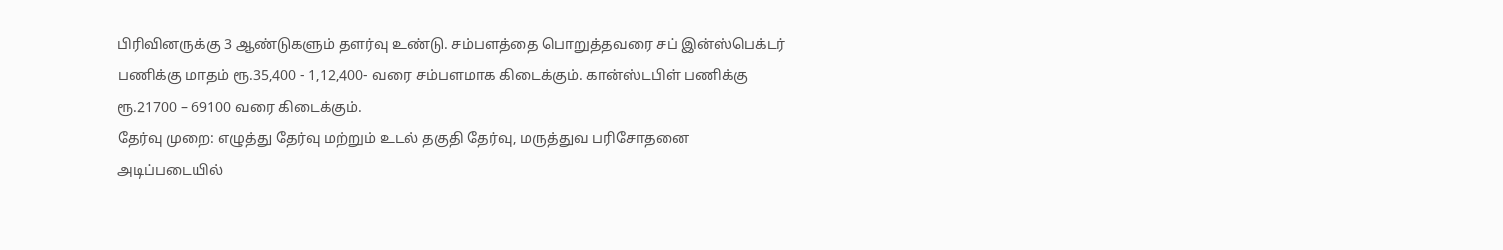பிரிவினருக்கு 3 ஆண்டுகளும் தளர்வு உண்டு. சம்பளத்தை பொறுத்தவரை சப் இன்ஸ்பெக்டர் பணிக்கு மாதம் ரூ.35,400 - 1,12,400- வரை சம்பளமாக கிடைக்கும். கான்ஸ்டபிள் பணிக்கு ரூ.21700 – 69100 வரை கிடைக்கும்.
தேர்வு முறை: எழுத்து தேர்வு மற்றும் உடல் தகுதி தேர்வு, மருத்துவ பரிசோதனை அடிப்படையில்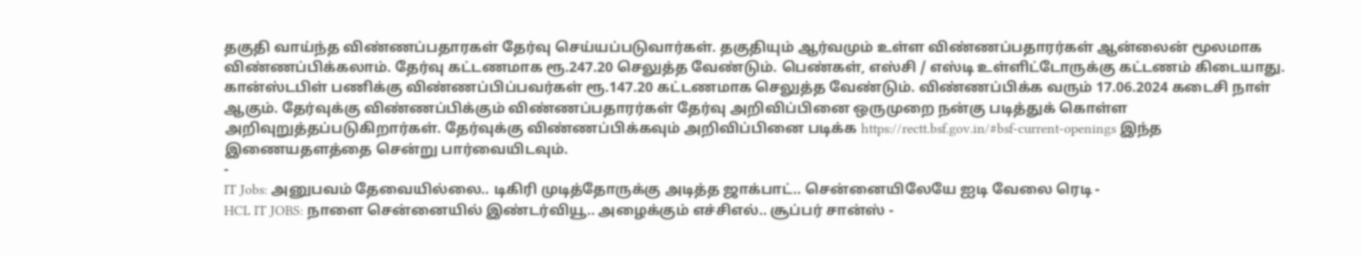தகுதி வாய்ந்த விண்ணப்பதாரகள் தேர்வு செய்யப்படுவார்கள். தகுதியும் ஆர்வமும் உள்ள விண்ணப்பதாரர்கள் ஆன்லைன் மூலமாக விண்ணப்பிக்கலாம். தேர்வு கட்டணமாக ரூ.247.20 செலுத்த வேண்டும். பெண்கள், எஸ்சி / எஸ்டி உள்ளிட்டோருக்கு கட்டணம் கிடையாது.
கான்ஸ்டபிள் பணிக்கு விண்ணப்பிப்பவர்கள் ரூ.147.20 கட்டணமாக செலுத்த வேண்டும். விண்ணப்பிக்க வரும் 17.06.2024 கடைசி நாள் ஆகும். தேர்வுக்கு விண்ணப்பிக்கும் விண்ணப்பதாரர்கள் தேர்வு அறிவிப்பினை ஒருமுறை நன்கு படித்துக் கொள்ள அறிவுறுத்தப்படுகிறார்கள். தேர்வுக்கு விண்ணப்பிக்கவும் அறிவிப்பினை படிக்க https://rectt.bsf.gov.in/#bsf-current-openings இந்த இணையதளத்தை சென்று பார்வையிடவும்.
-
IT Jobs: அனுபவம் தேவையில்லை.. டிகிரி முடித்தோருக்கு அடித்த ஜாக்பாட்.. சென்னையிலேயே ஐடி வேலை ரெடி -
HCL IT JOBS: நாளை சென்னையில் இண்டர்வியூ.. அழைக்கும் எச்சிஎல்.. சூப்பர் சான்ஸ் -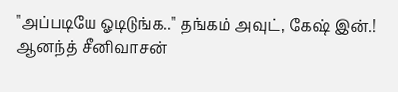"அப்படியே ஓடிடுங்க.." தங்கம் அவுட், கேஷ் இன்.! ஆனந்த் சீனிவாசன்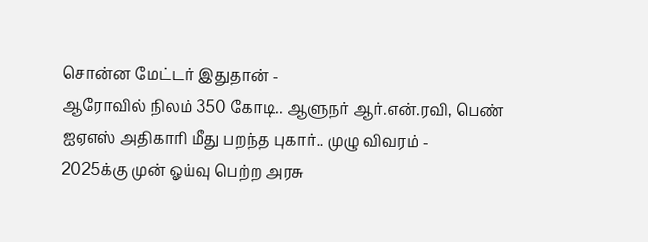சொன்ன மேட்டர் இதுதான் -
ஆரோவில் நிலம் 350 கோடி.. ஆளுநர் ஆர்.என்.ரவி, பெண் ஐஏஎஸ் அதிகாரி மீது பறந்த புகார்.. முழு விவரம் -
2025க்கு முன் ஓய்வு பெற்ற அரசு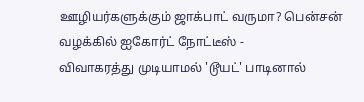ஊழியர்களுக்கும் ஜாக்பாட் வருமா? பென்சன் வழக்கில் ஐகோர்ட் நோட்டீஸ் -
விவாகரத்து முடியாமல் 'டூயட்' பாடினால்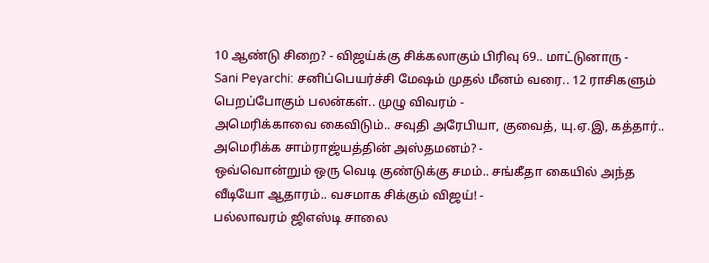10 ஆண்டு சிறை? - விஜய்க்கு சிக்கலாகும் பிரிவு 69.. மாட்டுனாரு -
Sani Peyarchi: சனிப்பெயர்ச்சி மேஷம் முதல் மீனம் வரை.. 12 ராசிகளும் பெறப்போகும் பலன்கள்.. முழு விவரம் -
அமெரிக்காவை கைவிடும்.. சவுதி அரேபியா, குவைத், யு.ஏ.இ, கத்தார்.. அமெரிக்க சாம்ராஜ்யத்தின் அஸ்தமனம்? -
ஒவ்வொன்றும் ஒரு வெடி குண்டுக்கு சமம்.. சங்கீதா கையில் அந்த வீடியோ ஆதாரம்.. வசமாக சிக்கும் விஜய்! -
பல்லாவரம் ஜிஎஸ்டி சாலை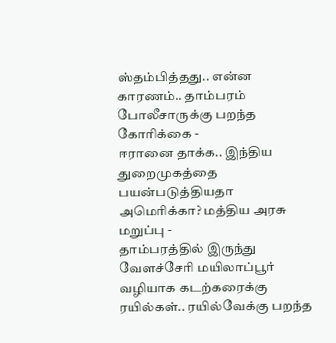ஸ்தம்பித்தது.. என்ன காரணம்.. தாம்பரம் போலீசாருக்கு பறந்த கோரிக்கை -
ஈரானை தாக்க.. இந்திய துறைமுகத்தை பயன்படுத்தியதா அமெரிக்கா? மத்திய அரசு மறுப்பு -
தாம்பரத்தில் இருந்து வேளச்சேரி மயிலாப்பூர் வழியாக கடற்கரைக்கு ரயில்கள்.. ரயில்வேக்கு பறந்த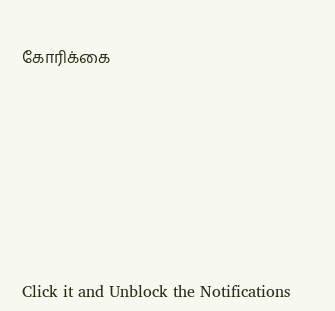கோரிக்கை












Click it and Unblock the Notifications